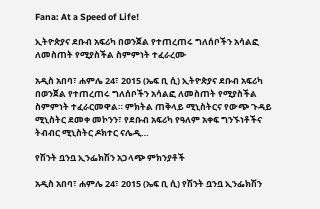Fana: At a Speed of Life!

ኢትዮጵያና ደቡብ አፍሪካ በወንጀል የተጠረጠሩ ግለሰቦችን አሳልፎ ለመስጠት የሚያስችል ስምምነት ተፈራረሙ

አዲስ አበባ፣ ሐምሌ 24፣ 2015 (ኤፍ ቢ ሲ) ኢትዮጵያና ደቡብ አፍሪካ በወንጀል የተጠረጠሩ ግለሰቦችን አሳልፎ ለመስጠት የሚያስችል ስምምነት ተፈራርመዋል። ምክትል ጠቅላይ ሚኒስትርና የውጭ ጉዳይ ሚኒስትር ደመቀ መኮንን፣ የደቡብ አፍሪካ የዓለም አቀፍ ግንኙነቶችና ትብብር ሚኒስትር ዶክተር ናሌዲ…

የሽንት ቧንቧ ኢንፌክሽን አጋላጭ ምክንያቶች

አዲስ አበባ፣ ሐምሌ 24፣ 2015 (ኤፍ ቢ ሲ) የሽንት ቧንቧ ኢንፌክሽን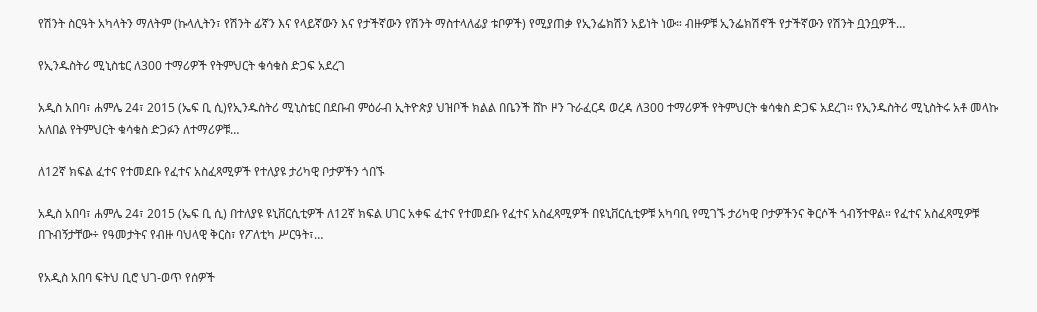የሽንት ስርዓት አካላትን ማለትም (ኩላሊትን፣ የሽንት ፊኛን እና የላይኛውን እና የታችኛውን የሽንት ማስተላለፊያ ቱቦዎች) የሚያጠቃ የኢንፌክሽን አይነት ነው። ብዙዎቹ ኢንፌክሽኖች የታችኛውን የሽንት ቧንቧዎች…

የኢንዱስትሪ ሚኒስቴር ለ300 ተማሪዎች የትምህርት ቁሳቁስ ድጋፍ አደረገ

አዲስ አበባ፣ ሐምሌ 24፣ 2015 (ኤፍ ቢ ሲ)የኢንዱስትሪ ሚኒስቴር በደቡብ ምዕራብ ኢትዮጵያ ህዝቦች ክልል በቤንች ሸኮ ዞን ጉራፈርዳ ወረዳ ለ300 ተማሪዎች የትምህርት ቁሳቁስ ድጋፍ አደረገ፡፡ የኢንዱስትሪ ሚኒስትሩ አቶ መላኩ አለበል የትምህርት ቁሳቁስ ድጋፉን ለተማሪዎቹ…

ለ12ኛ ክፍል ፈተና የተመደቡ የፈተና አስፈጻሚዎች የተለያዩ ታሪካዊ ቦታዎችን ጎበኙ

አዲስ አበባ፣ ሐምሌ 24፣ 2015 (ኤፍ ቢ ሲ) በተለያዩ ዩኒቨርሲቲዎች ለ12ኛ ክፍል ሀገር አቀፍ ፈተና የተመደቡ የፈተና አስፈጻሚዎች በዩኒቨርሲቲዎቹ አካባቢ የሚገኙ ታሪካዊ ቦታዎችንና ቅርሶች ጎብኝተዋል። የፈተና አስፈጻሚዎቹ በጉብኝታቸው÷ የዓመታትና የብዙ ባህላዊ ቅርስ፣ የፖለቲካ ሥርዓት፣…

የአዲስ አበባ ፍትህ ቢሮ ህገ-ወጥ የሰዎች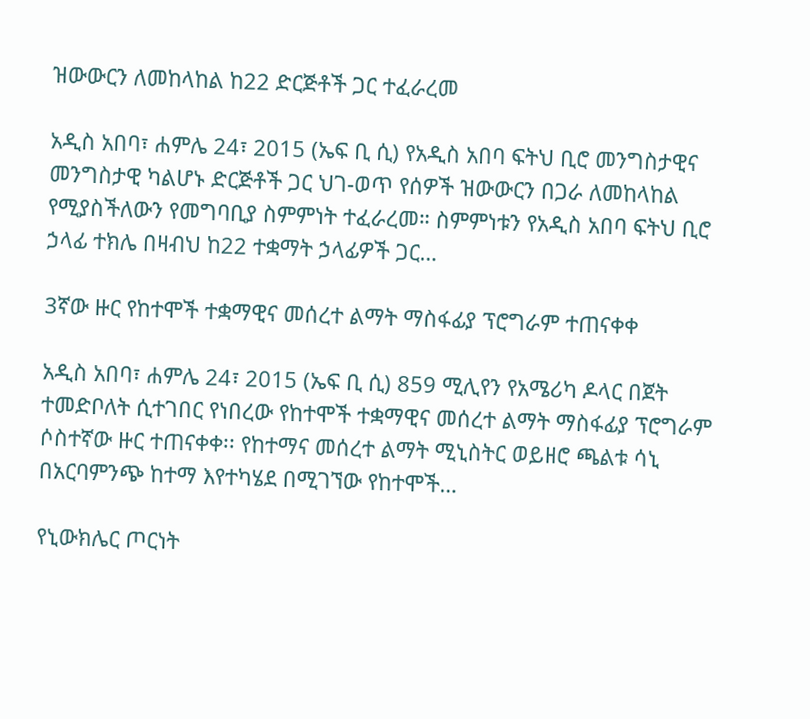ዝውውርን ለመከላከል ከ22 ድርጅቶች ጋር ተፈራረመ

አዲስ አበባ፣ ሐምሌ 24፣ 2015 (ኤፍ ቢ ሲ) የአዲስ አበባ ፍትህ ቢሮ መንግስታዊና መንግስታዊ ካልሆኑ ድርጅቶች ጋር ህገ-ወጥ የሰዎች ዝውውርን በጋራ ለመከላከል የሚያስችለውን የመግባቢያ ስምምነት ተፈራረመ። ስምምነቱን የአዲስ አበባ ፍትህ ቢሮ ኃላፊ ተክሌ በዛብህ ከ22 ተቋማት ኃላፊዎች ጋር…

3ኛው ዙር የከተሞች ተቋማዊና መሰረተ ልማት ማስፋፊያ ፕሮግራም ተጠናቀቀ

አዲስ አበባ፣ ሐምሌ 24፣ 2015 (ኤፍ ቢ ሲ) 859 ሚሊየን የአሜሪካ ዶላር በጀት ተመድቦለት ሲተገበር የነበረው የከተሞች ተቋማዊና መሰረተ ልማት ማስፋፊያ ፕሮግራም ሶስተኛው ዙር ተጠናቀቀ፡፡ የከተማና መሰረተ ልማት ሚኒስትር ወይዘሮ ጫልቱ ሳኒ በአርባምንጭ ከተማ እየተካሄደ በሚገኘው የከተሞች…

የኒውክሌር ጦርነት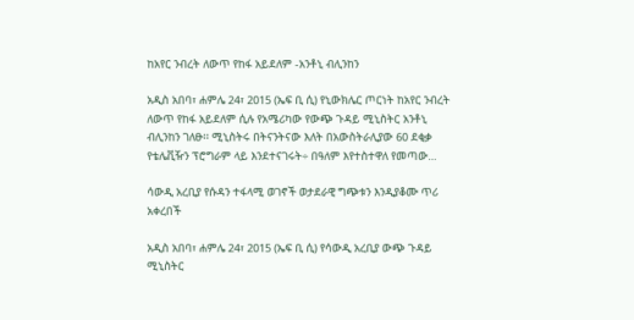ከአየር ንብረት ለውጥ የከፋ አይደለም -አንቶኒ ብሊንከን

አዲስ አበባ፣ ሐምሌ 24፣ 2015 (ኤፍ ቢ ሲ) የኒውክሌር ጦርነት ከአየር ንብረት ለውጥ የከፋ አይደለም ሲሉ የአሜሪካው የውጭ ጉዳይ ሚኒስትር አንቶኒ ብሊንከን ገለፁ፡፡ ሚኒስትሩ በትናንትናው እለት በአውስትራሊያው 60 ደቂቃ የቴሌቪዥን ፕሮግራም ላይ እንደተናገሩት÷ በዓለም እየተስተዋለ የመጣው…

ሳውዲ አረቢያ የሱዳን ተፋላሚ ወገኖች ወታደራዊ ግጭቱን እንዲያቆሙ ጥሪ አቀረበች

አዲስ አበባ፣ ሐምሌ 24፣ 2015 (ኤፍ ቢ ሲ) የሳውዲ አረቢያ ውጭ ጉዳይ ሚኒስትር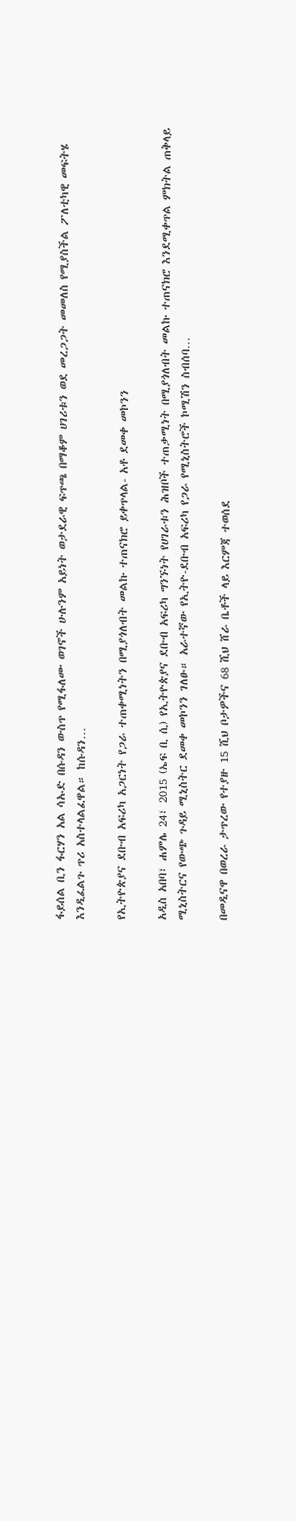ፋይሰል ቢን ፋርሃን አል ሳኡድ በሱዳን ውስጥ የሚፋለሙ ወገኖች ሁሉንም አይነት ወታደራዊ ፍጥጫ በማቆም ሀገሪቱን ወደ መረጋጋት መመለስ የሚያስችል ፖለቲካዊ መፍትሄ እንዲፈልጉ ጥሪ አስተላልፈዋል። ከሱዳን…

የኢትዮጵያና ደቡብ አፍሪካ አጋርነት የጋራ ተጠቀሚነትን በሚያጎለብት መልኩ ተጠናክሮ ይቀጥላል- አቶ ደመቀ መኮንን

አዲስ አበባ፣ ሐምሌ 24፣ 2015 (ኤፍ ቢ ሲ) የኢትዮጵያና ደቡብ አፍሪካ ግንኙነት የሀገራቱን ሕዝቦች ተጠቃሚነት በሚያጎለብት መልኩ ተጠናክሮ እንደሚቀጥል ምክትል ጠቅላይ ሚኒስትርና የውጭ ጉዳይ ሚኒስትር ደመቀ መኮንን ገለፁ። አራተኛው የኢትዮ-ደቡብ አፍሪካ የጋራ የሚኒስትሮች ኮሚሽን ስብሰባ…

በመዲናዋ በወረራ ታጥረው የተያዙ 15 ሺህ ቦታዎችና 68 ሺህ ሸራ ቤቶች ላይ እርምጃ ተወሰደ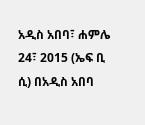አዲስ አበባ፣ ሐምሌ 24፣ 2015 (ኤፍ ቢ ሲ) በአዲስ አበባ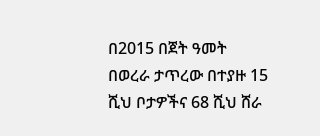በ2015 በጀት ዓመት በወረራ ታጥረው በተያዙ 15 ሺህ ቦታዎችና 68 ሺህ ሸራ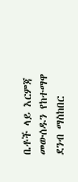ቤቶች ላይ እርምጃ መውሰዱን የከተማዋ ደንብ ማስከበር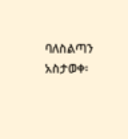ባለስልጣን አስታወቀ፡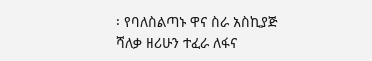፡ የባለስልጣኑ ዋና ስራ አስኪያጅ ሻለቃ ዘሪሁን ተፈራ ለፋና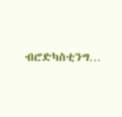ብሮድካስቲንግ…